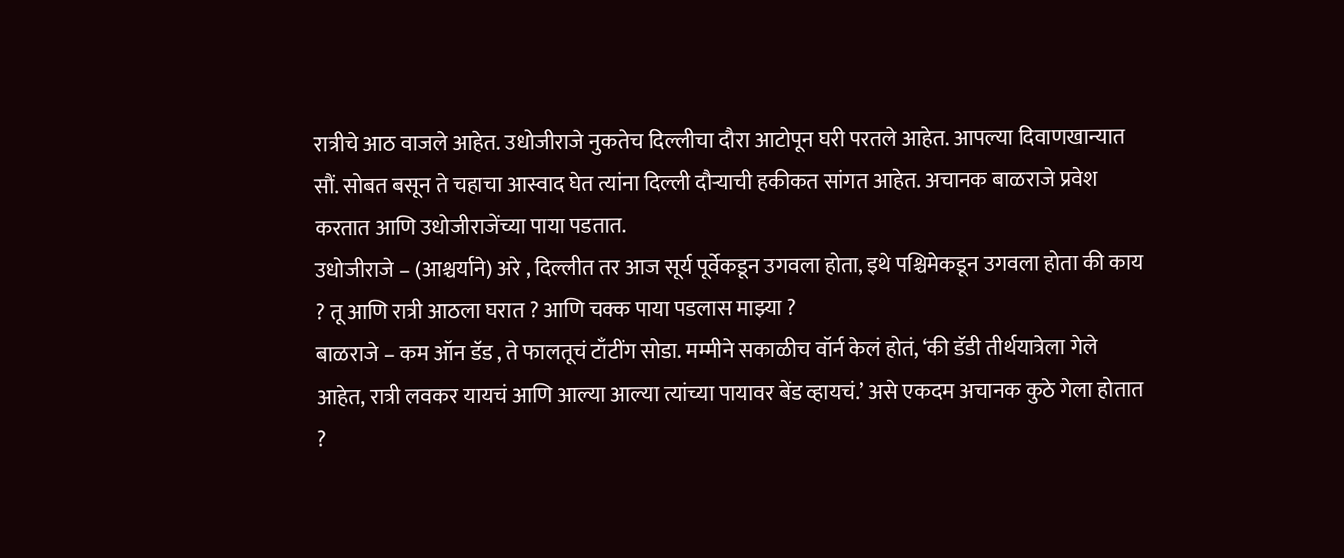रात्रीचे आठ वाजले आहेत. उधोजीराजे नुकतेच दिल्लीचा दौरा आटोपून घरी परतले आहेत. आपल्या दिवाणखान्यात सौं. सोबत बसून ते चहाचा आस्वाद घेत त्यांना दिल्ली दौऱ्याची हकीकत सांगत आहेत. अचानक बाळराजे प्रवेश करतात आणि उधोजीराजेंच्या पाया पडतात.
उधोजीराजे – (आश्चर्याने) अरे , दिल्लीत तर आज सूर्य पूर्वेकडून उगवला होता, इथे पश्चिमेकडून उगवला होता की काय ? तू आणि रात्री आठला घरात ? आणि चक्क पाया पडलास माझ्या ?
बाळराजे – कम ऑन डॅड , ते फालतूचं टाँटींग सोडा. मम्मीने सकाळीच वॉर्न केलं होतं, ‘की डॅडी तीर्थयात्रेला गेले आहेत, रात्री लवकर यायचं आणि आल्या आल्या त्यांच्या पायावर बेंड व्हायचं.’ असे एकदम अचानक कुठे गेला होतात ?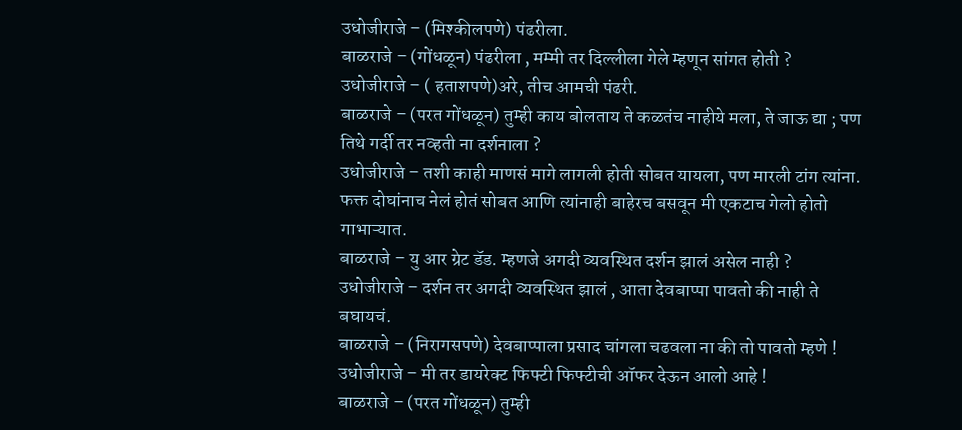उधोजीराजे – (मिश्कीलपणे) पंढरीला.
बाळराजे – (गोंधळून) पंढरीला , मम्मी तर दिल्लीला गेले म्हणून सांगत होती ?
उधोजीराजे – ( हताशपणे)अरे, तीच आमची पंढरी.
बाळराजे – (परत गोंधळून) तुम्ही काय बोलताय ते कळतंच नाहीये मला, ते जाऊ द्या ; पण तिथे गर्दी तर नव्हती ना दर्शनाला ?
उधोजीराजे – तशी काही माणसं मागे लागली होती सोबत यायला, पण मारली टांग त्यांना. फक्त दोघांनाच नेलं होतं सोबत आणि त्यांनाही बाहेरच बसवून मी एकटाच गेलो होतो गाभाऱ्यात.
बाळराजे – यु आर ग्रेट डॅड. म्हणजे अगदी व्यवस्थित दर्शन झालं असेल नाही ?
उधोजीराजे – दर्शन तर अगदी व्यवस्थित झालं , आता देवबाप्पा पावतो की नाही ते बघायचं.
बाळराजे – (निरागसपणे) देवबाप्पाला प्रसाद चांगला चढवला ना की तो पावतो म्हणे !
उधोजीराजे – मी तर डायरेक्ट फिफ्टी फिफ्टीची ऑफर देऊन आलो आहे !
बाळराजे – (परत गोंधळून) तुम्ही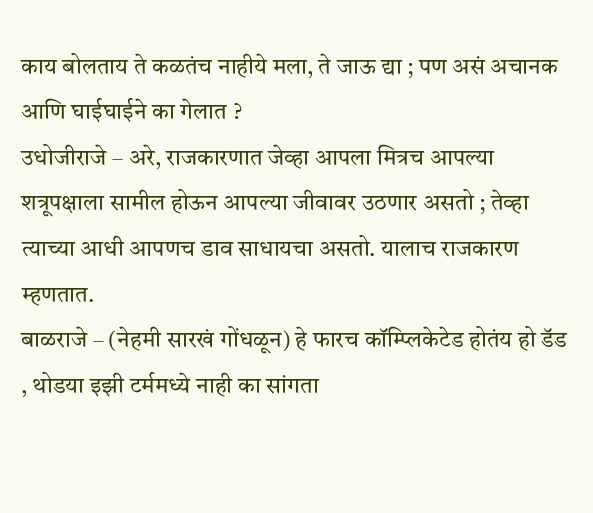काय बोलताय ते कळतंच नाहीये मला, ते जाऊ द्या ; पण असं अचानक आणि घाईघाईने का गेलात ?
उधोजीराजे – अरे, राजकारणात जेव्हा आपला मित्रच आपल्या शत्रूपक्षाला सामील होऊन आपल्या जीवावर उठणार असतो ; तेव्हा त्याच्या आधी आपणच डाव साधायचा असतो. यालाच राजकारण म्हणतात.
बाळराजे – (नेहमी सारखं गोंधळून) हे फारच कॉम्प्लिकेटेड होतंय हो डॅड , थोडया इझी टर्ममध्ये नाही का सांगता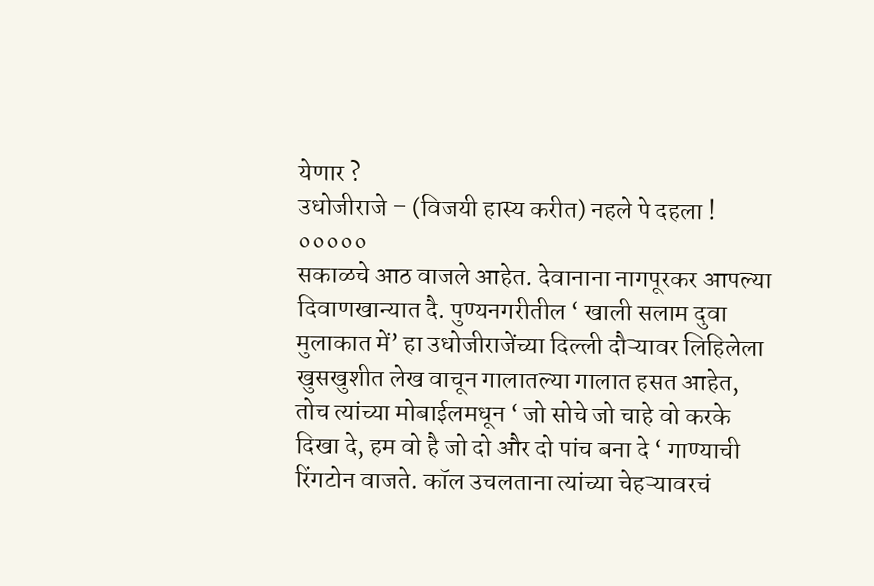येणार ?
उधोजीराजे – (विजयी हास्य करीत) नहले पे दहला !
०००००
सकाळचे आठ वाजले आहेत. देवानाना नागपूरकर आपल्या दिवाणखान्यात दै. पुण्यनगरीतील ‘ खाली सलाम दुवा मुलाकात में’ हा उधोजीराजेंच्या दिल्ली दौऱ्यावर लिहिलेला खुसखुशीत लेख वाचून गालातल्या गालात हसत आहेत, तोच त्यांच्या मोबाईलमधून ‘ जो सोचे जो चाहे वो करके दिखा दे, हम वो है जो दो और दो पांच बना दे ‘ गाण्याची रिंगटोन वाजते. कॉल उचलताना त्यांच्या चेहऱ्यावरचं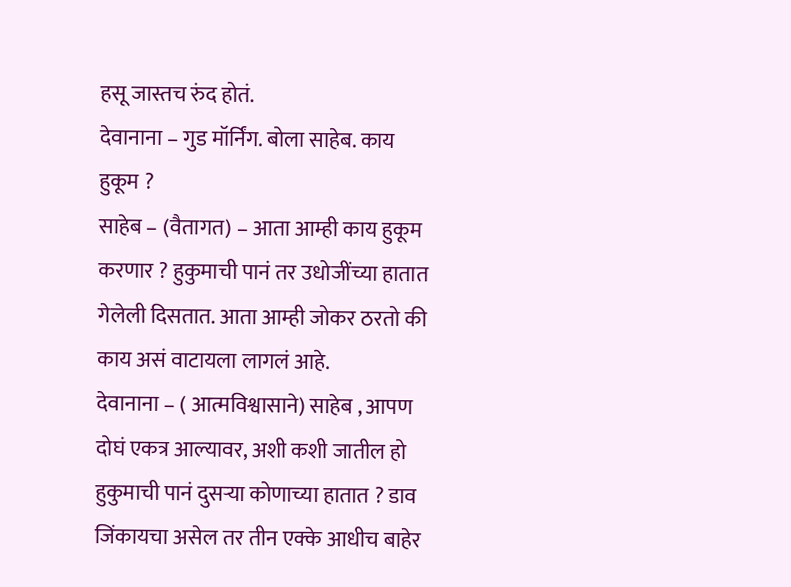हसू जास्तच रुंद होतं.
देवानाना – गुड मॉर्निंग. बोला साहेब. काय हुकूम ?
साहेब – (वैतागत) – आता आम्ही काय हुकूम करणार ? हुकुमाची पानं तर उधोजींच्या हातात गेलेली दिसतात. आता आम्ही जोकर ठरतो की काय असं वाटायला लागलं आहे.
देवानाना – ( आत्मविश्वासाने) साहेब , आपण दोघं एकत्र आल्यावर, अशी कशी जातील हो हुकुमाची पानं दुसऱ्या कोणाच्या हातात ? डाव जिंकायचा असेल तर तीन एक्के आधीच बाहेर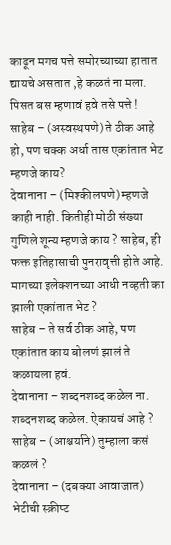काढून मगच पत्ते समोरच्याच्या हातात द्यायचे असतात ,हे कळतं ना मला. पिसत बस म्हणावं हवे तसे पत्ते !
साहेब – (अस्वस्थपणे) ते ठीक आहे हो, पण चक्क अर्धा तास एकांतात भेट म्हणजे काय?
देवानाना – (मिश्कीलपणे) म्हणजे काही नाही. कितीही मोठी संख्या गुणिले शून्य म्हणजे काय ? साहेब, ही फक्त इतिहासाची पुनरावृत्ती होते आहे. मागच्या इलेक्शनच्या आधी नव्हती का झाली एकांतात भेट ?
साहेब – ते सर्व ठीक आहे, पण एकांतात काय बोलणं झालं ते कळायला हवं.
देवानाना – शब्दनशब्द कळेल ना. शब्दनशब्द कळेल. ऐकायचं आहे ?
साहेब – (आश्चर्याने) तुम्हाला कसं कळलं ?
देवानाना – (दबक्या आवाजात) भेटीची स्क्रीप्ट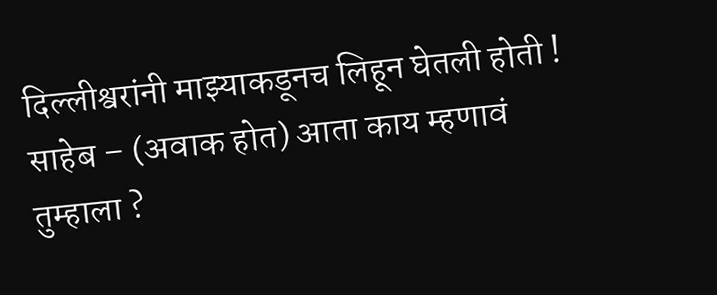दिल्लीश्वरांनी माझ्याकडूनच लिहून घेतली होती !
साहेब – (अवाक होत) आता काय म्हणावं तुम्हाला ?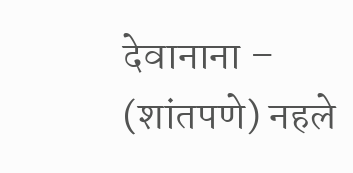देवानाना – (शांतपणे) नहले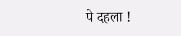पे दहला !